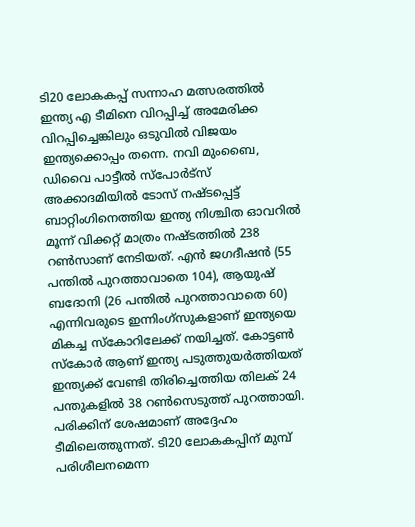ടി20 ലോകകപ്പ് സന്നാഹ മത്സരത്തില്‍ ഇന്ത്യ എ ടീമിനെ വിറപ്പിച്ച് അമേരിക്ക വിറപ്പിച്ചെങ്കിലും ഒടുവിൽ വിജയം ഇന്ത്യക്കൊപ്പം തന്നെ. നവി മുംബൈ, ഡിവൈ പാട്ടീല്‍ സ്‌പോര്‍ട്‌സ് അക്കാദമിയില്‍ ടോസ് നഷ്ടപ്പെട്ട് ബാറ്റിംഗിനെത്തിയ ഇന്ത്യ നിശ്ചിത ഓവറില്‍ മൂന്ന് വിക്കറ്റ് മാത്രം നഷ്ടത്തില്‍ 238 റണ്‍സാണ് നേടിയത്. എന്‍ ജഗദീഷന്‍ (55 പന്തില്‍ പുറത്താവാതെ 104), ആയുഷ് ബദോനി (26 പന്തില്‍ പുറത്താവാതെ 60) എന്നിവരുടെ ഇന്നിംഗ്‌സുകളാണ് ഇന്ത്യയെ മികച്ച സ്‌കോറിലേക്ക് നയിച്ചത്. കോട്ടൺ സ്കോർ ആണ് ഇന്ത്യ പടുത്തുയർത്തിയത്  ഇന്ത്യക്ക് വേണ്ടി തിരിച്ചെത്തിയ തിലക് 24 പന്തുകളില്‍ 38 റണ്‍സെടുത്ത് പുറത്തായി. പരിക്കിന് ശേഷമാണ് അദ്ദേഹം ടീമിലെത്തുന്നത്. ടി20 ലോകകപ്പിന് മുമ്പ് പരിശീലനമെന്ന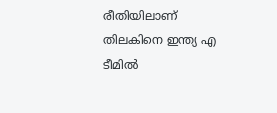രീതിയിലാണ്  തിലകിനെ ഇന്ത്യ എ ടീമില്‍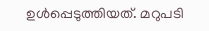ഉള്‍പ്പെടുത്തിയത്. മറുപടി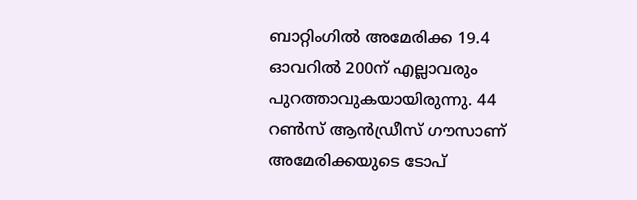ബാറ്റിംഗില്‍ അമേരിക്ക 19.4 ഓവറില്‍ 200ന് എല്ലാവരും പുറത്താവുകയായിരുന്നു. 44 റണ്‍സ് ആന്‍ഡ്രീസ് ഗൗസാണ് അമേരിക്കയുടെ ടോപ്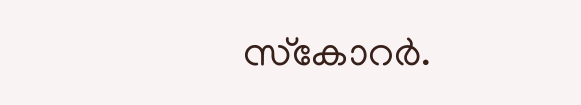സ്‌കോറര്‍.